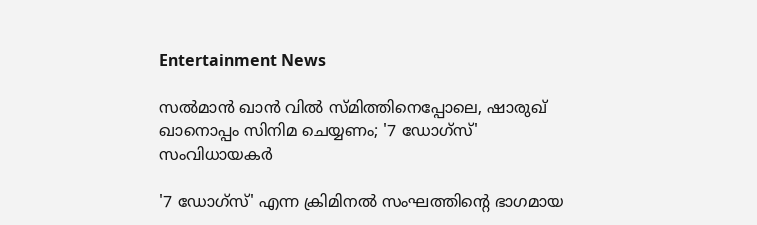Entertainment News

സല്‍മാന്‍ ഖാന്‍ വില്‍ സ്മിത്തിനെപ്പോലെ, ഷാരുഖ് ഖാനൊപ്പം സിനിമ ചെയ്യണം; '7 ഡോഗ്‌സ്' സംവിധായകര്‍

'7 ഡോഗ്‌സ്' എന്ന ക്രിമിനല്‍ സംഘത്തിന്റെ ഭാഗമായ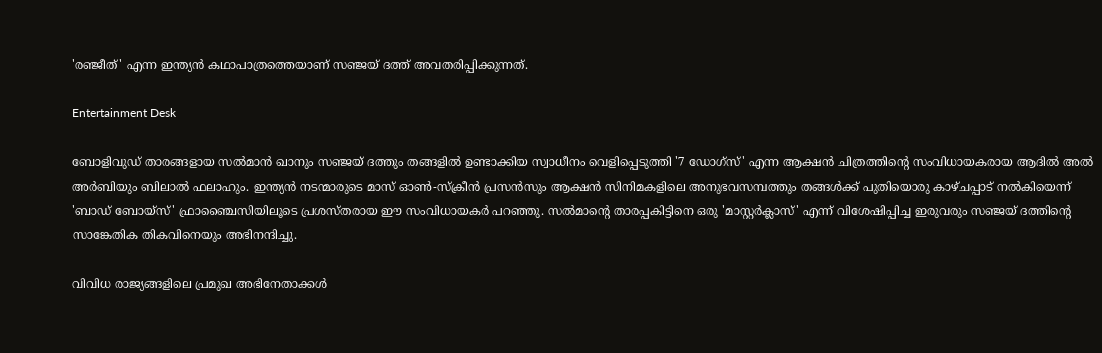'രഞ്ജീത്' എന്ന ഇന്ത്യന്‍ കഥാപാത്രത്തെയാണ് സഞ്ജയ് ദത്ത് അവതരിപ്പിക്കുന്നത്.

Entertainment Desk

ബോളിവുഡ് താരങ്ങളായ സല്‍മാന്‍ ഖാനും സഞ്ജയ് ദത്തും തങ്ങളില്‍ ഉണ്ടാക്കിയ സ്വാധീനം വെളിപ്പെടുത്തി '7 ഡോഗ്‌സ്' എന്ന ആക്ഷന്‍ ചിത്രത്തിന്റെ സംവിധായകരായ ആദില്‍ അല്‍ അര്‍ബിയും ബിലാല്‍ ഫലാഹും. ഇന്ത്യന്‍ നടന്മാരുടെ മാസ് ഓണ്‍-സ്‌ക്രീന്‍ പ്രസന്‍സും ആക്ഷന്‍ സിനിമകളിലെ അനുഭവസമ്പത്തും തങ്ങള്‍ക്ക് പുതിയൊരു കാഴ്ചപ്പാട് നല്‍കിയെന്ന് 'ബാഡ് ബോയ്‌സ്' ഫ്രാഞ്ചൈസിയിലൂടെ പ്രശസ്തരായ ഈ സംവിധായകര്‍ പറഞ്ഞു. സല്‍മാന്റെ താരപ്പകിട്ടിനെ ഒരു 'മാസ്റ്റര്‍ക്ലാസ്' എന്ന് വിശേഷിപ്പിച്ച ഇരുവരും സഞ്ജയ് ദത്തിന്റെ സാങ്കേതിക തികവിനെയും അഭിനന്ദിച്ചു.

വിവിധ രാജ്യങ്ങളിലെ പ്രമുഖ അഭിനേതാക്കള്‍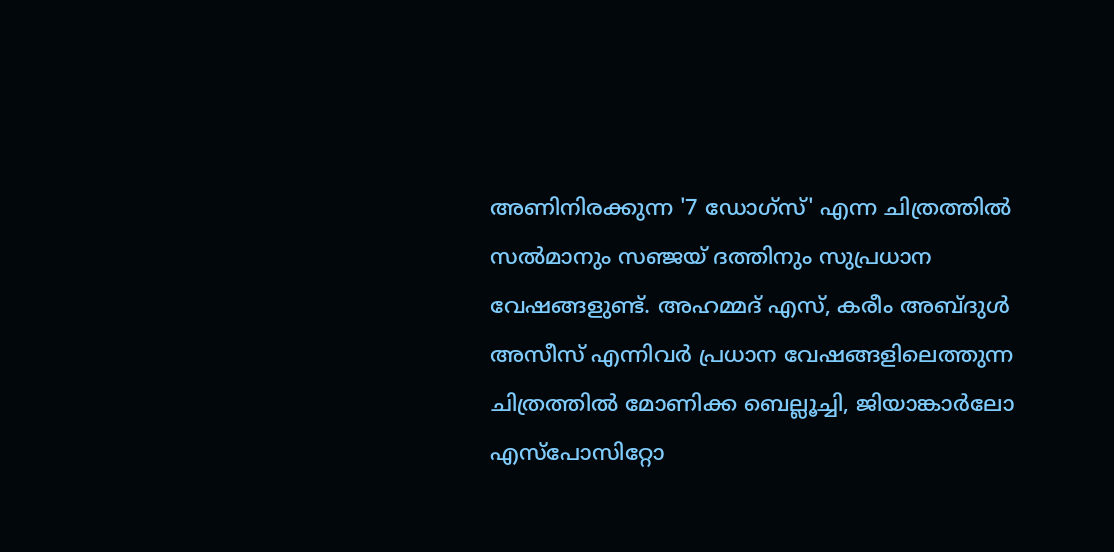അണിനിരക്കുന്ന '7 ഡോഗ്‌സ്' എന്ന ചിത്രത്തില്‍ സല്‍മാനും സഞ്ജയ് ദത്തിനും സുപ്രധാന വേഷങ്ങളുണ്ട്. അഹമ്മദ് എസ്, കരീം അബ്ദുള്‍ അസീസ് എന്നിവര്‍ പ്രധാന വേഷങ്ങളിലെത്തുന്ന ചിത്രത്തില്‍ മോണിക്ക ബെല്ലൂച്ചി, ജിയാങ്കാര്‍ലോ എസ്‌പോസിറ്റോ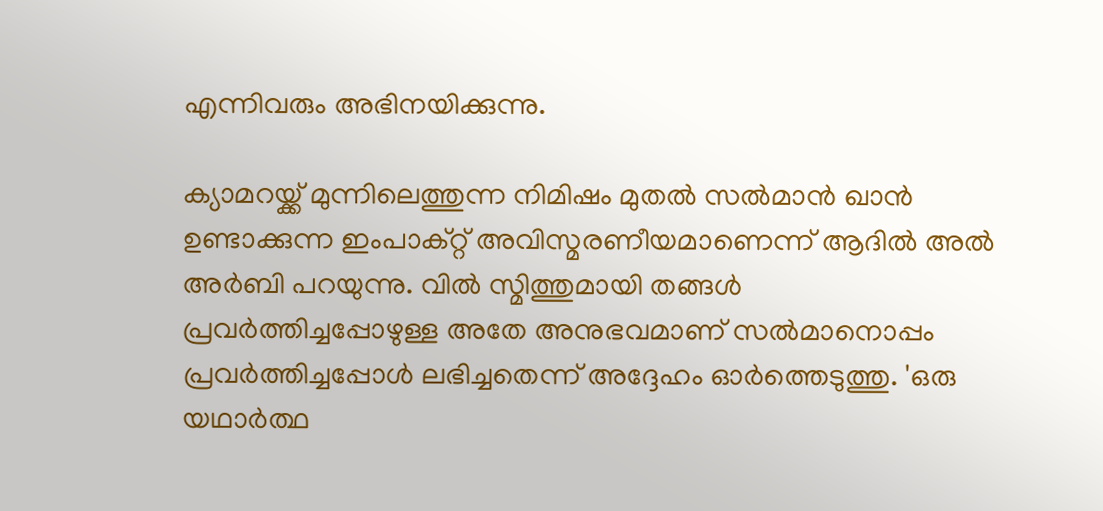എന്നിവരും അഭിനയിക്കുന്നു.

ക്യാമറയ്ക്ക് മുന്നിലെത്തുന്ന നിമിഷം മുതല്‍ സല്‍മാന്‍ ഖാന്‍ ഉണ്ടാക്കുന്ന ഇംപാക്റ്റ് അവിസ്മരണീയമാണെന്ന് ആദില്‍ അല്‍ അര്‍ബി പറയുന്നു. വില്‍ സ്മിത്തുമായി തങ്ങള്‍ പ്രവര്‍ത്തിച്ചപ്പോഴുള്ള അതേ അനുഭവമാണ് സല്‍മാനൊപ്പം പ്രവര്‍ത്തിച്ചപ്പോള്‍ ലഭിച്ചതെന്ന് അദ്ദേഹം ഓര്‍ത്തെടുത്തു. 'ഒരു യഥാര്‍ത്ഥ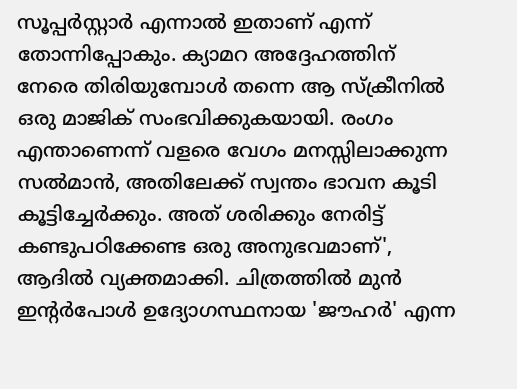സൂപ്പര്‍സ്റ്റാര്‍ എന്നാല്‍ ഇതാണ് എന്ന് തോന്നിപ്പോകും. ക്യാമറ അദ്ദേഹത്തിന് നേരെ തിരിയുമ്പോള്‍ തന്നെ ആ സ്‌ക്രീനില്‍ ഒരു മാജിക് സംഭവിക്കുകയായി. രംഗം എന്താണെന്ന് വളരെ വേഗം മനസ്സിലാക്കുന്ന സല്‍മാന്‍, അതിലേക്ക് സ്വന്തം ഭാവന കൂടി കൂട്ടിച്ചേര്‍ക്കും. അത് ശരിക്കും നേരിട്ട് കണ്ടുപഠിക്കേണ്ട ഒരു അനുഭവമാണ്', ആദില്‍ വ്യക്തമാക്കി. ചിത്രത്തില്‍ മുന്‍ ഇന്റര്‍പോള്‍ ഉദ്യോഗസ്ഥനായ 'ജൗഹര്‍' എന്ന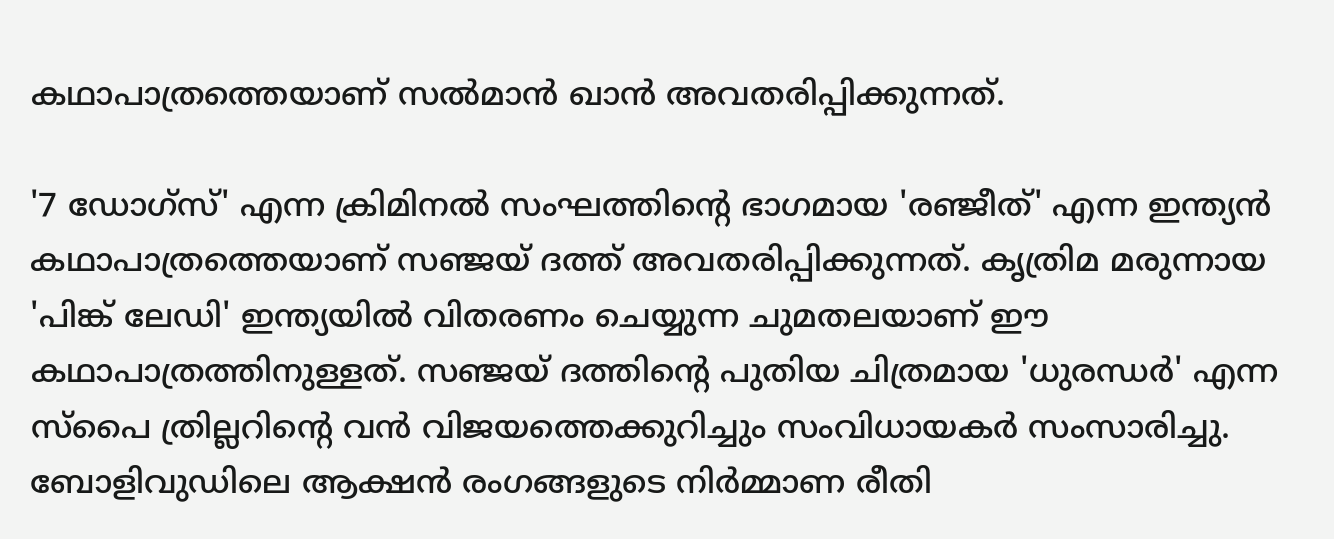കഥാപാത്രത്തെയാണ് സല്‍മാന്‍ ഖാന്‍ അവതരിപ്പിക്കുന്നത്.

'7 ഡോഗ്‌സ്' എന്ന ക്രിമിനല്‍ സംഘത്തിന്റെ ഭാഗമായ 'രഞ്ജീത്' എന്ന ഇന്ത്യന്‍ കഥാപാത്രത്തെയാണ് സഞ്ജയ് ദത്ത് അവതരിപ്പിക്കുന്നത്. കൃത്രിമ മരുന്നായ 'പിങ്ക് ലേഡി' ഇന്ത്യയില്‍ വിതരണം ചെയ്യുന്ന ചുമതലയാണ് ഈ കഥാപാത്രത്തിനുള്ളത്. സഞ്ജയ് ദത്തിന്റെ പുതിയ ചിത്രമായ 'ധുരന്ധര്‍' എന്ന സ്‌പൈ ത്രില്ലറിന്റെ വന്‍ വിജയത്തെക്കുറിച്ചും സംവിധായകര്‍ സംസാരിച്ചു. ബോളിവുഡിലെ ആക്ഷന്‍ രംഗങ്ങളുടെ നിര്‍മ്മാണ രീതി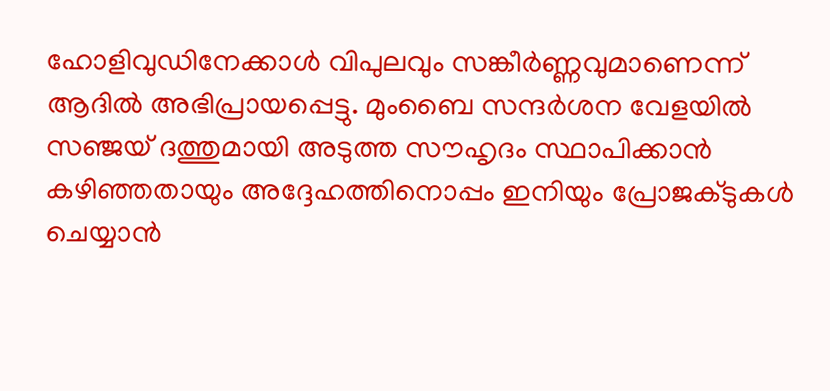ഹോളിവുഡിനേക്കാള്‍ വിപുലവും സങ്കീര്‍ണ്ണവുമാണെന്ന് ആദില്‍ അഭിപ്രായപ്പെട്ടു. മുംബൈ സന്ദര്‍ശന വേളയില്‍ സഞ്ജയ് ദത്തുമായി അടുത്ത സൗഹൃദം സ്ഥാപിക്കാന്‍ കഴിഞ്ഞതായും അദ്ദേഹത്തിനൊപ്പം ഇനിയും പ്രോജക്ടുകള്‍ ചെയ്യാന്‍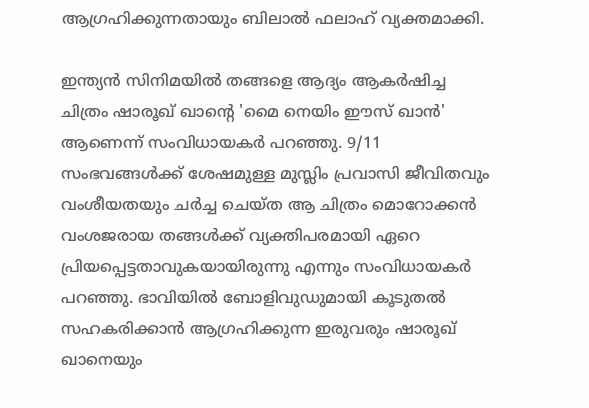ആഗ്രഹിക്കുന്നതായും ബിലാല്‍ ഫലാഹ് വ്യക്തമാക്കി.

ഇന്ത്യന്‍ സിനിമയില്‍ തങ്ങളെ ആദ്യം ആകര്‍ഷിച്ച ചിത്രം ഷാരൂഖ് ഖാന്റെ 'മൈ നെയിം ഈസ് ഖാന്‍' ആണെന്ന് സംവിധായകര്‍ പറഞ്ഞു. 9/11 സംഭവങ്ങള്‍ക്ക് ശേഷമുള്ള മുസ്ലിം പ്രവാസി ജീവിതവും വംശീയതയും ചര്‍ച്ച ചെയ്ത ആ ചിത്രം മൊറോക്കന്‍ വംശജരായ തങ്ങള്‍ക്ക് വ്യക്തിപരമായി ഏറെ പ്രിയപ്പെട്ടതാവുകയായിരുന്നു എന്നും സംവിധായകര്‍ പറഞ്ഞു. ഭാവിയില്‍ ബോളിവുഡുമായി കൂടുതല്‍ സഹകരിക്കാന്‍ ആഗ്രഹിക്കുന്ന ഇരുവരും ഷാരൂഖ് ഖാനെയും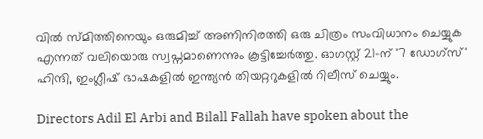വില്‍ സ്മിത്തിനെയും ഒരുമിച്ച് അണിനിരത്തി ഒരു ചിത്രം സംവിധാനം ചെയ്യുക എന്നത് വലിയൊരു സ്വപ്നമാണെന്നും കൂട്ടിച്ചേര്‍ത്തു. ഓഗസ്റ്റ് 21-ന് '7 ഡോഗ്‌സ്' ഹിന്ദി, ഇംഗ്ലീഷ് ഭാഷകളില്‍ ഇന്ത്യന്‍ തിയറ്ററുകളില്‍ റിലീസ് ചെയ്യും.

Directors Adil El Arbi and Bilall Fallah have spoken about the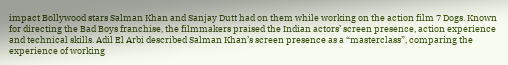impact Bollywood stars Salman Khan and Sanjay Dutt had on them while working on the action film 7 Dogs. Known for directing the Bad Boys franchise, the filmmakers praised the Indian actors’ screen presence, action experience and technical skills. Adil El Arbi described Salman Khan’s screen presence as a “masterclass”, comparing the experience of working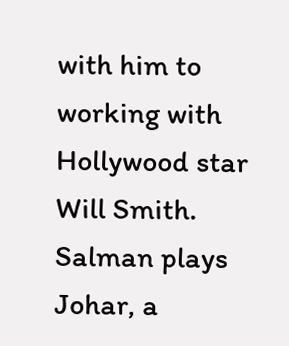with him to working with Hollywood star Will Smith. Salman plays Johar, a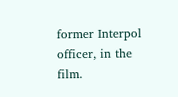former Interpol officer, in the film.